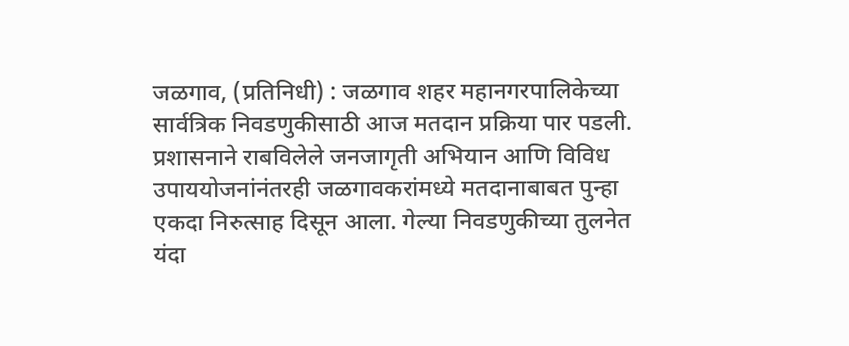जळगाव, (प्रतिनिधी) : जळगाव शहर महानगरपालिकेच्या सार्वत्रिक निवडणुकीसाठी आज मतदान प्रक्रिया पार पडली. प्रशासनाने राबविलेले जनजागृती अभियान आणि विविध उपाययोजनांनंतरही जळगावकरांमध्ये मतदानाबाबत पुन्हा एकदा निरुत्साह दिसून आला. गेल्या निवडणुकीच्या तुलनेत यंदा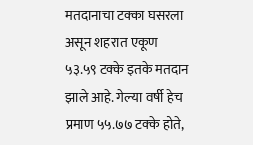मतदानाचा टक्का घसरला असून शहरात एकूण ५३.५९ टक्के इतके मतदान झाले आहे. गेल्या वर्षी हेच प्रमाण ५५.७७ टक्के होते,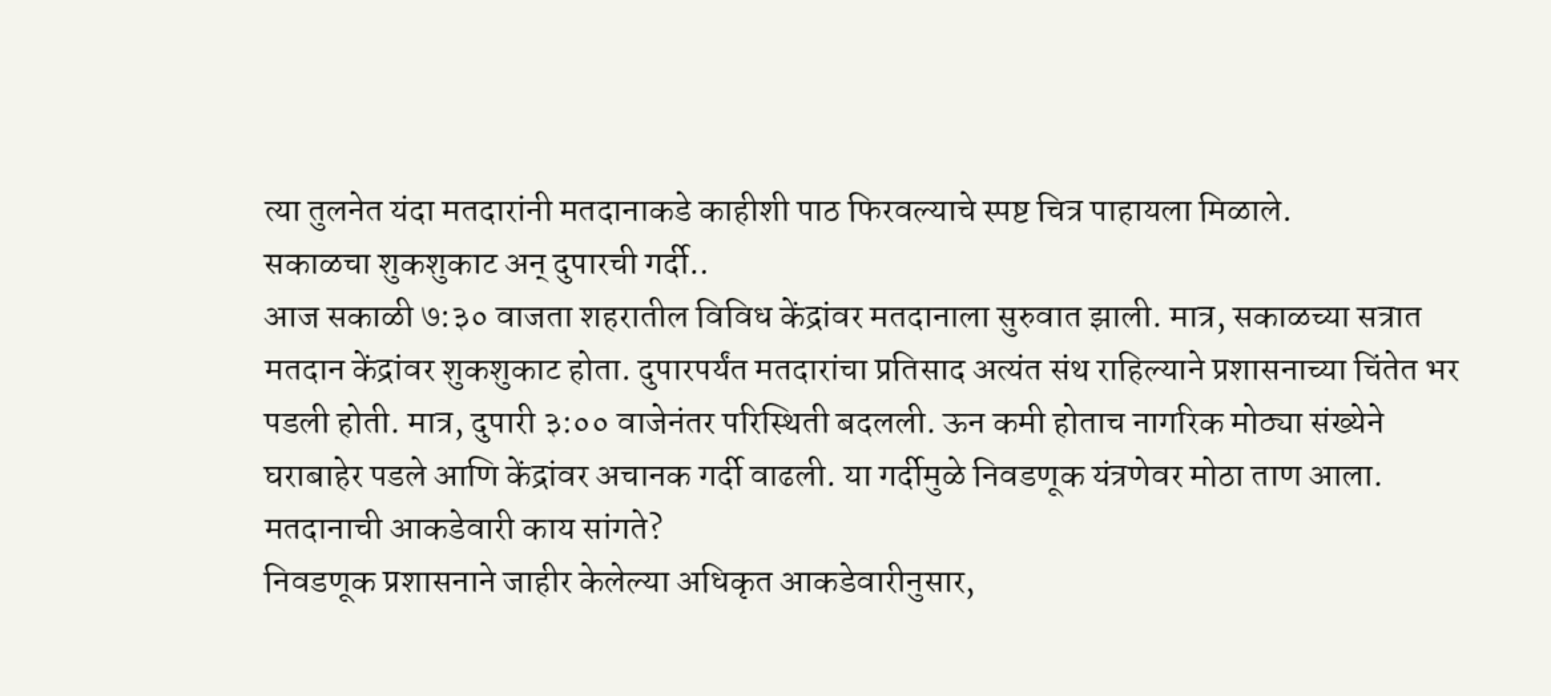त्या तुलनेत यंदा मतदारांनी मतदानाकडे काहीशी पाठ फिरवल्याचे स्पष्ट चित्र पाहायला मिळाले.
सकाळचा शुकशुकाट अन् दुपारची गर्दी..
आज सकाळी ७:३० वाजता शहरातील विविध केंद्रांवर मतदानाला सुरुवात झाली. मात्र, सकाळच्या सत्रात मतदान केंद्रांवर शुकशुकाट होता. दुपारपर्यंत मतदारांचा प्रतिसाद अत्यंत संथ राहिल्याने प्रशासनाच्या चिंतेत भर पडली होती. मात्र, दुपारी ३:०० वाजेनंतर परिस्थिती बदलली. ऊन कमी होताच नागरिक मोठ्या संख्येने घराबाहेर पडले आणि केंद्रांवर अचानक गर्दी वाढली. या गर्दीमुळे निवडणूक यंत्रणेवर मोठा ताण आला.
मतदानाची आकडेवारी काय सांगते?
निवडणूक प्रशासनाने जाहीर केलेल्या अधिकृत आकडेवारीनुसार,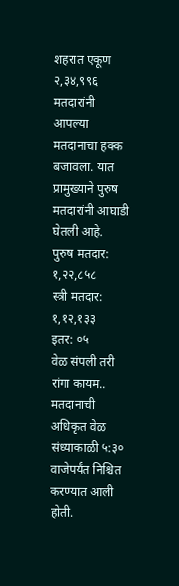शहरात एकूण २,३४,९९६ मतदारांनी आपल्या मतदानाचा हक्क बजावला. यात प्रामुख्याने पुरुष मतदारांनी आघाडी घेतली आहे.
पुरुष मतदार: १,२२,८५८
स्त्री मतदार: १,१२,१३३
इतर: ०५
वेळ संपली तरी रांगा कायम..
मतदानाची अधिकृत वेळ संध्याकाळी ५:३० वाजेपर्यंत निश्चित करण्यात आली होती.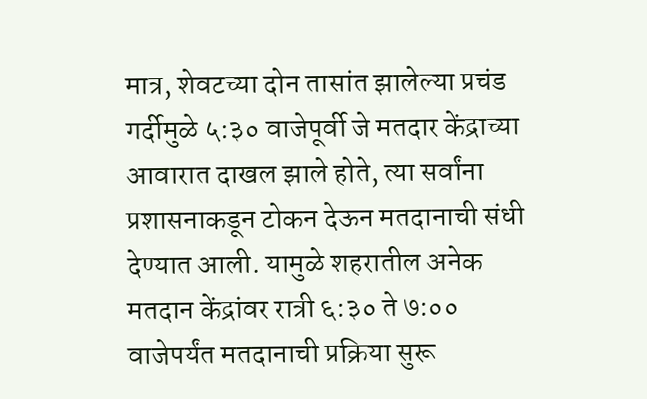मात्र, शेवटच्या दोन तासांत झालेल्या प्रचंड गर्दीमुळे ५:३० वाजेपूर्वी जे मतदार केंद्राच्या आवारात दाखल झाले होते, त्या सर्वांना प्रशासनाकडून टोकन देऊन मतदानाची संधी देण्यात आली. यामुळे शहरातील अनेक मतदान केंद्रांवर रात्री ६:३० ते ७:०० वाजेपर्यंत मतदानाची प्रक्रिया सुरू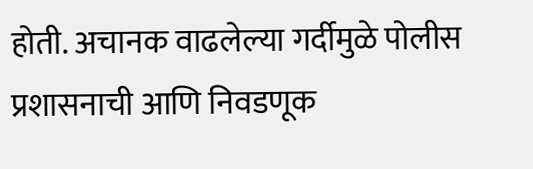होती. अचानक वाढलेल्या गर्दीमुळे पोलीस प्रशासनाची आणि निवडणूक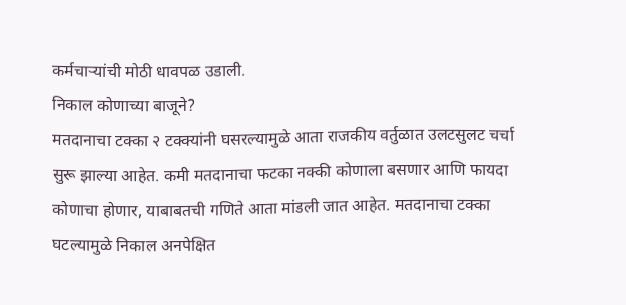कर्मचाऱ्यांची मोठी धावपळ उडाली.
निकाल कोणाच्या बाजूने?
मतदानाचा टक्का २ टक्क्यांनी घसरल्यामुळे आता राजकीय वर्तुळात उलटसुलट चर्चा सुरू झाल्या आहेत. कमी मतदानाचा फटका नक्की कोणाला बसणार आणि फायदा कोणाचा होणार, याबाबतची गणिते आता मांडली जात आहेत. मतदानाचा टक्का घटल्यामुळे निकाल अनपेक्षित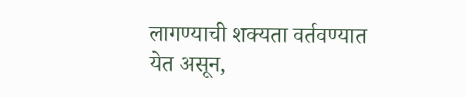लागण्याची शक्यता वर्तवण्यात येत असून,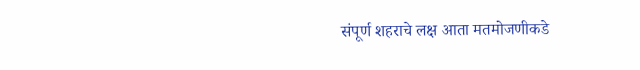संपूर्ण शहराचे लक्ष आता मतमोजणीकडे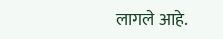लागले आहे.